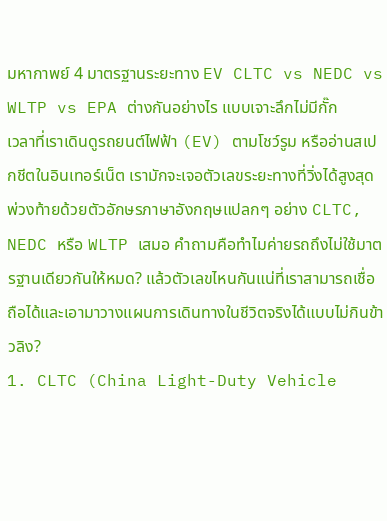มหากาพย์ 4 มาตรฐานระยะทาง EV CLTC vs NEDC vs WLTP vs EPA ต่างกันอย่างไร แบบเจาะลึกไม่มีกั๊ก
เวลาที่เราเดินดูรถยนต์ไฟฟ้า (EV) ตามโชว์รูม หรืออ่านสเปกชีตในอินเทอร์เน็ต เรามักจะเจอตัวเลขระยะทางที่วิ่งได้สูงสุดพ่วงท้ายด้วยตัวอักษรภาษาอังกฤษแปลกๆ อย่าง CLTC, NEDC หรือ WLTP เสมอ คำถามคือทำไมค่ายรถถึงไม่ใช้มาตรฐานเดียวกันให้หมด? แล้วตัวเลขไหนกันแน่ที่เราสามารถเชื่อถือได้และเอามาวางแผนการเดินทางในชีวิตจริงได้แบบไม่กินข้าวลิง?
1. CLTC (China Light-Duty Vehicle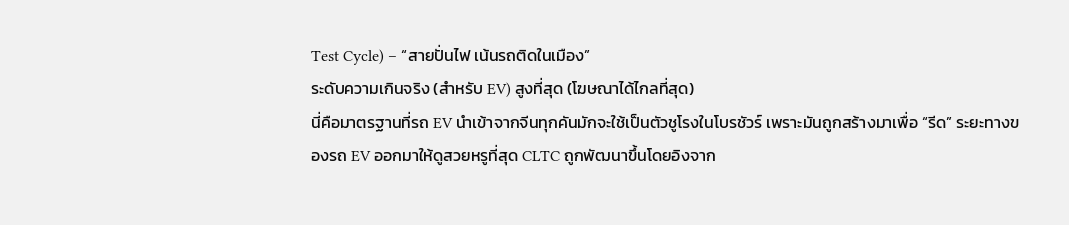Test Cycle) – “สายปั่นไฟ เน้นรถติดในเมือง”
ระดับความเกินจริง (สำหรับ EV) สูงที่สุด (โฆษณาได้ไกลที่สุด)
นี่คือมาตรฐานที่รถ EV นำเข้าจากจีนทุกคันมักจะใช้เป็นตัวชูโรงในโบรชัวร์ เพราะมันถูกสร้างมาเพื่อ “รีด” ระยะทางของรถ EV ออกมาให้ดูสวยหรูที่สุด CLTC ถูกพัฒนาขึ้นโดยอิงจาก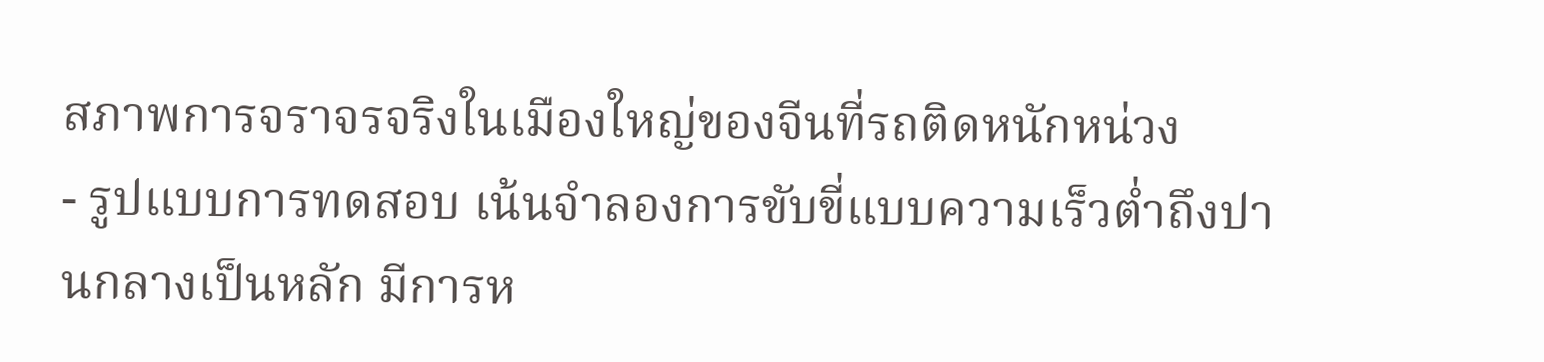สภาพการจราจรจริงในเมืองใหญ่ของจีนที่รถติดหนักหน่วง
- รูปแบบการทดสอบ เน้นจำลองการขับขี่แบบความเร็วต่ำถึงปานกลางเป็นหลัก มีการห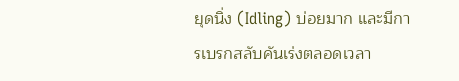ยุดนิ่ง (Idling) บ่อยมาก และมีการเบรกสลับคันเร่งตลอดเวลา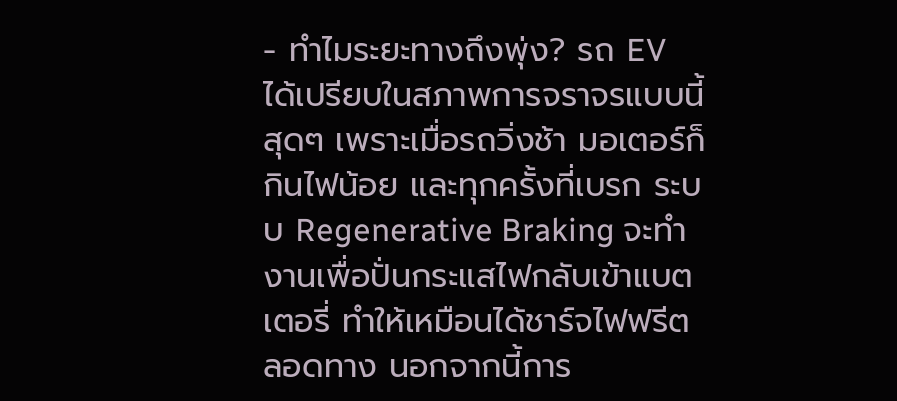- ทำไมระยะทางถึงพุ่ง? รถ EV ได้เปรียบในสภาพการจราจรแบบนี้สุดๆ เพราะเมื่อรถวิ่งช้า มอเตอร์ก็กินไฟน้อย และทุกครั้งที่เบรก ระบบ Regenerative Braking จะทำงานเพื่อปั่นกระแสไฟกลับเข้าแบตเตอรี่ ทำให้เหมือนได้ชาร์จไฟฟรีตลอดทาง นอกจากนี้การ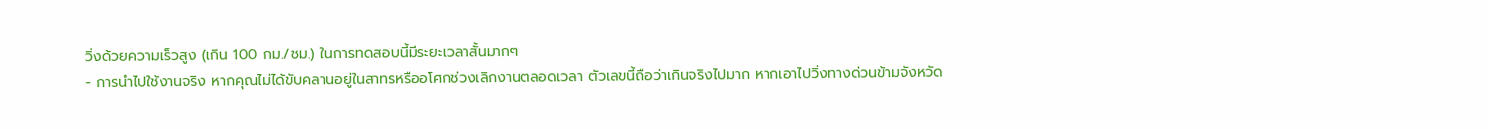วิ่งด้วยความเร็วสูง (เกิน 100 กม./ชม.) ในการทดสอบนี้มีระยะเวลาสั้นมากๆ
- การนำไปใช้งานจริง หากคุณไม่ได้ขับคลานอยู่ในสาทรหรืออโศกช่วงเลิกงานตลอดเวลา ตัวเลขนี้ถือว่าเกินจริงไปมาก หากเอาไปวิ่งทางด่วนข้ามจังหวัด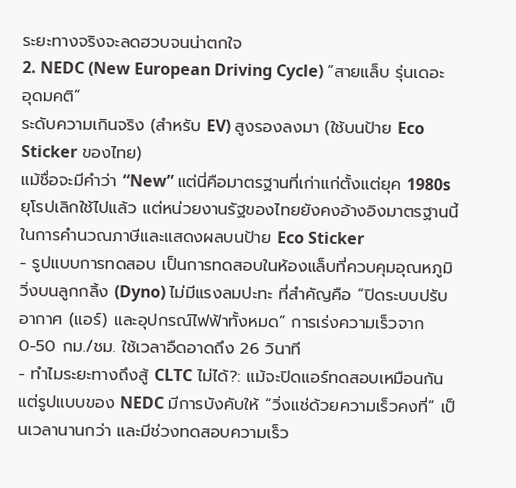ระยะทางจริงจะลดฮวบจนน่าตกใจ
2. NEDC (New European Driving Cycle) “สายแล็บ รุ่นเดอะอุดมคติ”
ระดับความเกินจริง (สำหรับ EV) สูงรองลงมา (ใช้บนป้าย Eco Sticker ของไทย)
แม้ชื่อจะมีคำว่า “New” แต่นี่คือมาตรฐานที่เก่าแก่ตั้งแต่ยุค 1980s ยุโรปเลิกใช้ไปแล้ว แต่หน่วยงานรัฐของไทยยังคงอ้างอิงมาตรฐานนี้ในการคำนวณภาษีและแสดงผลบนป้าย Eco Sticker
- รูปแบบการทดสอบ เป็นการทดสอบในห้องแล็บที่ควบคุมอุณหภูมิ วิ่งบนลูกกลิ้ง (Dyno) ไม่มีแรงลมปะทะ ที่สำคัญคือ “ปิดระบบปรับอากาศ (แอร์) และอุปกรณ์ไฟฟ้าทั้งหมด” การเร่งความเร็วจาก 0-50 กม./ชม. ใช้เวลาอืดอาดถึง 26 วินาที
- ทำไมระยะทางถึงสู้ CLTC ไม่ได้?: แม้จะปิดแอร์ทดสอบเหมือนกัน แต่รูปแบบของ NEDC มีการบังคับให้ “วิ่งแช่ด้วยความเร็วคงที่” เป็นเวลานานกว่า และมีช่วงทดสอบความเร็ว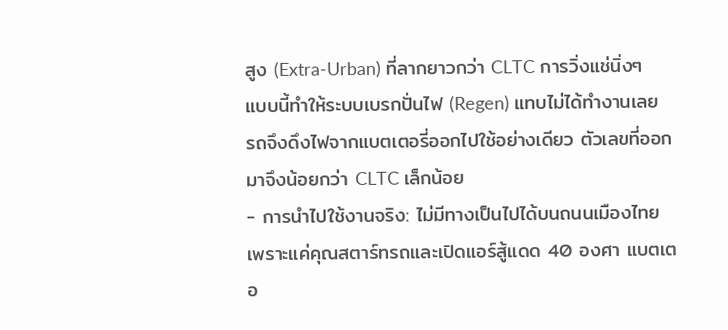สูง (Extra-Urban) ที่ลากยาวกว่า CLTC การวิ่งแช่นิ่งๆ แบบนี้ทำให้ระบบเบรกปั่นไฟ (Regen) แทบไม่ได้ทำงานเลย รถจึงดึงไฟจากแบตเตอรี่ออกไปใช้อย่างเดียว ตัวเลขที่ออกมาจึงน้อยกว่า CLTC เล็กน้อย
- การนำไปใช้งานจริง: ไม่มีทางเป็นไปได้บนถนนเมืองไทย เพราะแค่คุณสตาร์ทรถและเปิดแอร์สู้แดด 40 องศา แบตเตอ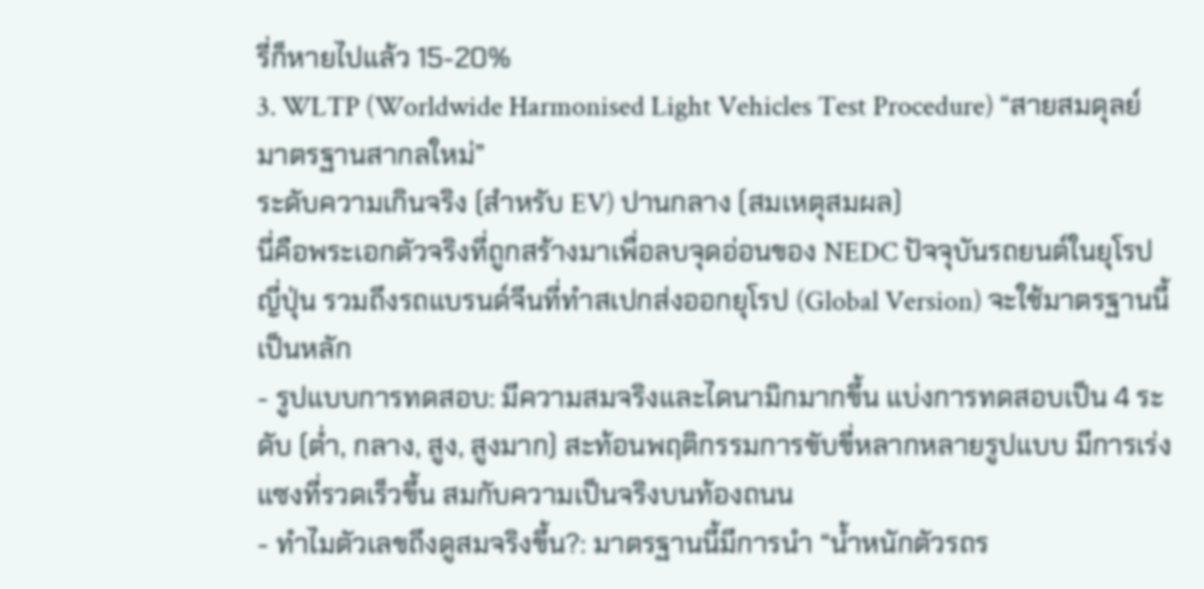รี่ก็หายไปแล้ว 15-20%
3. WLTP (Worldwide Harmonised Light Vehicles Test Procedure) “สายสมดุลย์ มาตรฐานสากลใหม่”
ระดับความเกินจริง (สำหรับ EV) ปานกลาง (สมเหตุสมผล)
นี่คือพระเอกตัวจริงที่ถูกสร้างมาเพื่อลบจุดอ่อนของ NEDC ปัจจุบันรถยนต์ในยุโรป ญี่ปุ่น รวมถึงรถแบรนด์จีนที่ทำสเปกส่งออกยุโรป (Global Version) จะใช้มาตรฐานนี้เป็นหลัก
- รูปแบบการทดสอบ: มีความสมจริงและไดนามิกมากขึ้น แบ่งการทดสอบเป็น 4 ระดับ (ต่ำ, กลาง, สูง, สูงมาก) สะท้อนพฤติกรรมการขับขี่หลากหลายรูปแบบ มีการเร่งแซงที่รวดเร็วขึ้น สมกับความเป็นจริงบนท้องถนน
- ทำไมตัวเลขถึงดูสมจริงขึ้น?: มาตรฐานนี้มีการนำ “น้ำหนักตัวรถร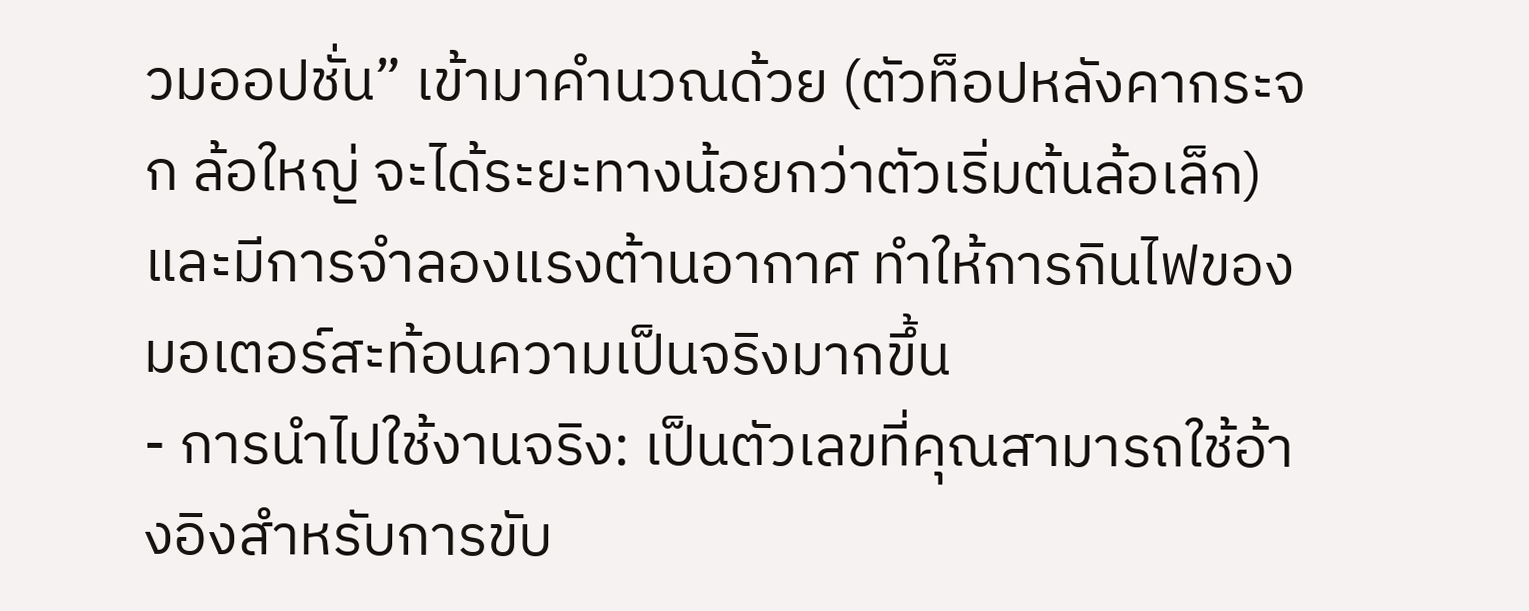วมออปชั่น” เข้ามาคำนวณด้วย (ตัวท็อปหลังคากระจก ล้อใหญ่ จะได้ระยะทางน้อยกว่าตัวเริ่มต้นล้อเล็ก) และมีการจำลองแรงต้านอากาศ ทำให้การกินไฟของมอเตอร์สะท้อนความเป็นจริงมากขึ้น
- การนำไปใช้งานจริง: เป็นตัวเลขที่คุณสามารถใช้อ้างอิงสำหรับการขับ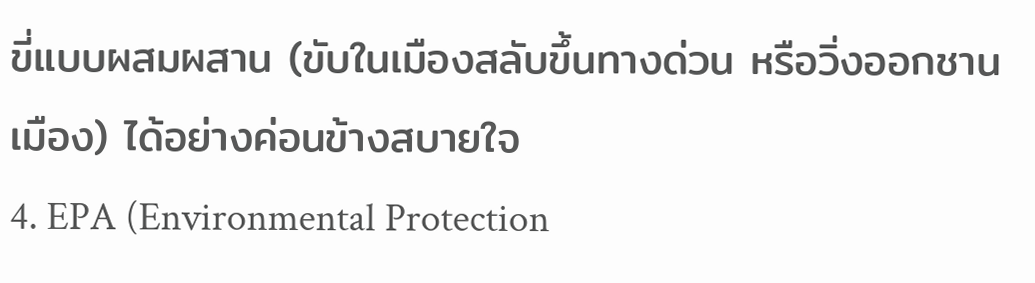ขี่แบบผสมผสาน (ขับในเมืองสลับขึ้นทางด่วน หรือวิ่งออกชานเมือง) ได้อย่างค่อนข้างสบายใจ
4. EPA (Environmental Protection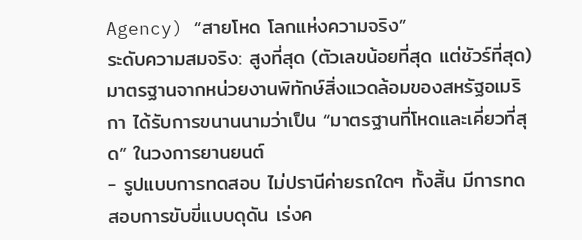Agency) “สายโหด โลกแห่งความจริง”
ระดับความสมจริง: สูงที่สุด (ตัวเลขน้อยที่สุด แต่ชัวร์ที่สุด)
มาตรฐานจากหน่วยงานพิทักษ์สิ่งแวดล้อมของสหรัฐอเมริกา ได้รับการขนานนามว่าเป็น “มาตรฐานที่โหดและเคี่ยวที่สุด” ในวงการยานยนต์
- รูปแบบการทดสอบ ไม่ปรานีค่ายรถใดๆ ทั้งสิ้น มีการทดสอบการขับขี่แบบดุดัน เร่งค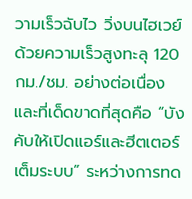วามเร็วฉับไว วิ่งบนไฮเวย์ด้วยความเร็วสูงทะลุ 120 กม./ชม. อย่างต่อเนื่อง และที่เด็ดขาดที่สุดคือ “บังคับให้เปิดแอร์และฮีตเตอร์เต็มระบบ” ระหว่างการทด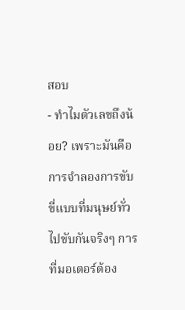สอบ
- ทำไมตัวเลขถึงน้อย? เพราะมันคือการจำลองการขับขี่แบบที่มนุษย์ทั่วไปขับกันจริงๆ การที่มอเตอร์ต้อง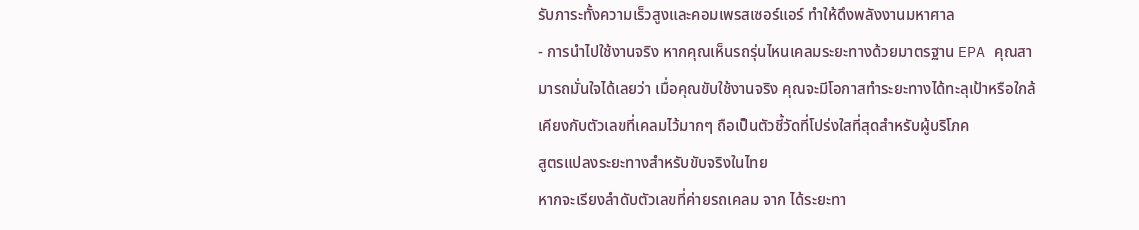รับภาระทั้งความเร็วสูงและคอมเพรสเซอร์แอร์ ทำให้ดึงพลังงานมหาศาล
- การนำไปใช้งานจริง หากคุณเห็นรถรุ่นไหนเคลมระยะทางด้วยมาตรฐาน EPA คุณสามารถมั่นใจได้เลยว่า เมื่อคุณขับใช้งานจริง คุณจะมีโอกาสทำระยะทางได้ทะลุเป้าหรือใกล้เคียงกับตัวเลขที่เคลมไว้มากๆ ถือเป็นตัวชี้วัดที่โปร่งใสที่สุดสำหรับผู้บริโภค
สูตรแปลงระยะทางสำหรับขับจริงในไทย
หากจะเรียงลำดับตัวเลขที่ค่ายรถเคลม จาก ได้ระยะทา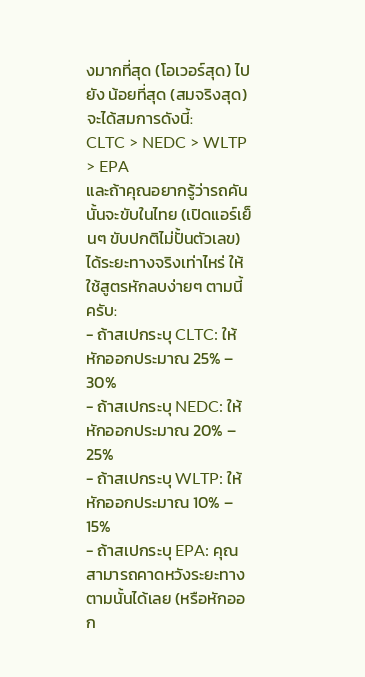งมากที่สุด (โอเวอร์สุด) ไปยัง น้อยที่สุด (สมจริงสุด) จะได้สมการดังนี้:
CLTC > NEDC > WLTP > EPA
และถ้าคุณอยากรู้ว่ารถคันนั้นจะขับในไทย (เปิดแอร์เย็นๆ ขับปกติไม่ปั้นตัวเลข) ได้ระยะทางจริงเท่าไหร่ ให้ใช้สูตรหักลบง่ายๆ ตามนี้ครับ:
- ถ้าสเปกระบุ CLTC: ให้หักออกประมาณ 25% – 30%
- ถ้าสเปกระบุ NEDC: ให้หักออกประมาณ 20% – 25%
- ถ้าสเปกระบุ WLTP: ให้หักออกประมาณ 10% – 15%
- ถ้าสเปกระบุ EPA: คุณสามารถคาดหวังระยะทางตามนั้นได้เลย (หรือหักออก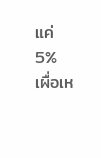แค่ 5% เผื่อเห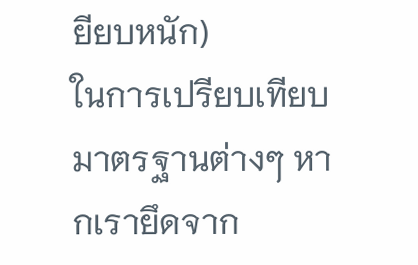ยียบหนัก)
ในการเปรียบเทียบมาตรฐานต่างๆ หากเรายึดจาก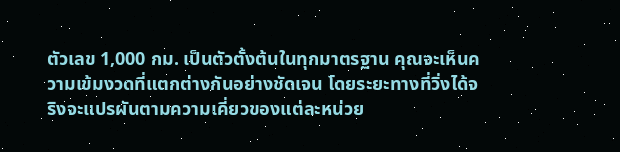ตัวเลข 1,000 กม. เป็นตัวตั้งต้นในทุกมาตรฐาน คุณจะเห็นความเข้มงวดที่แตกต่างกันอย่างชัดเจน โดยระยะทางที่วิ่งได้จริงจะแปรผันตามความเคี่ยวของแต่ละหน่วย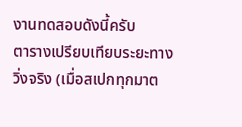งานทดสอบดังนี้ครับ
ตารางเปรียบเทียบระยะทางวิ่งจริง (เมื่อสเปกทุกมาต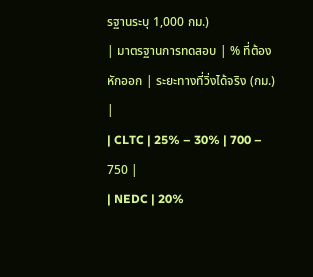รฐานระบุ 1,000 กม.)
| มาตรฐานการทดสอบ | % ที่ต้องหักออก | ระยะทางที่วิ่งได้จริง (กม.) |
| CLTC | 25% – 30% | 700 – 750 |
| NEDC | 20%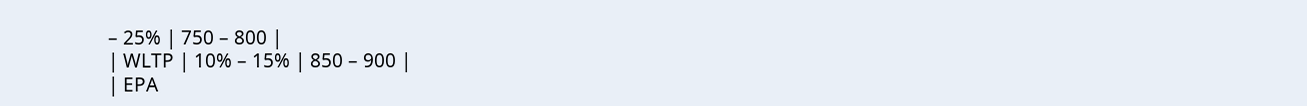– 25% | 750 – 800 |
| WLTP | 10% – 15% | 850 – 900 |
| EPA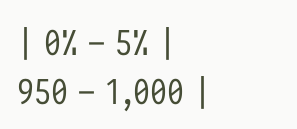| 0% – 5% | 950 – 1,000 |